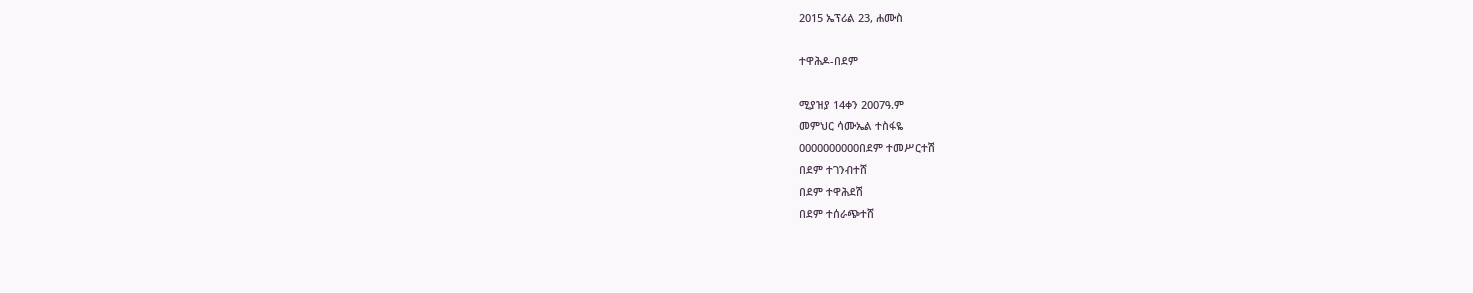2015 ኤፕሪል 23, ሐሙስ

ተዋሕዶ-በደም

ሚያዝያ 14ቀን 2007ዓ.ም
መምህር ሳሙኤል ተስፋዬ
0000000000በደም ተመሥርተሽ
በደም ተገንብተሸ
በደም ተዋሕደሽ
በደም ተሰራጭተሸ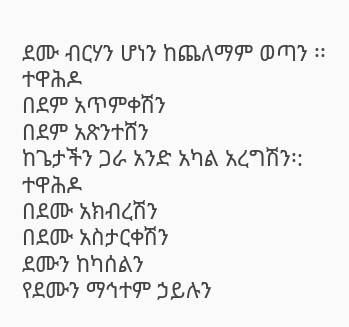ደሙ ብርሃን ሆነን ከጨለማም ወጣን ፡፡
ተዋሕዶ
በደም አጥምቀሽን
በደም አጽንተሸን
ከጌታችን ጋራ አንድ አካል አረግሽን፡:
ተዋሕዶ
በደሙ አክብረሽን
በደሙ አስታርቀሽን
ደሙን ከካሰልን
የደሙን ማኅተም ኃይሉን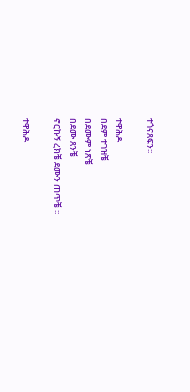ተጎናጸፍን፡፡

ተዋሕዶ
በደም ተገዝቼ
በደሙም ነጽቼ
በደሙ ጸንቼ
ኖርኩኝ ረክቼ ደሙን ጠጥቼ ፡፡

ተዋሕዶ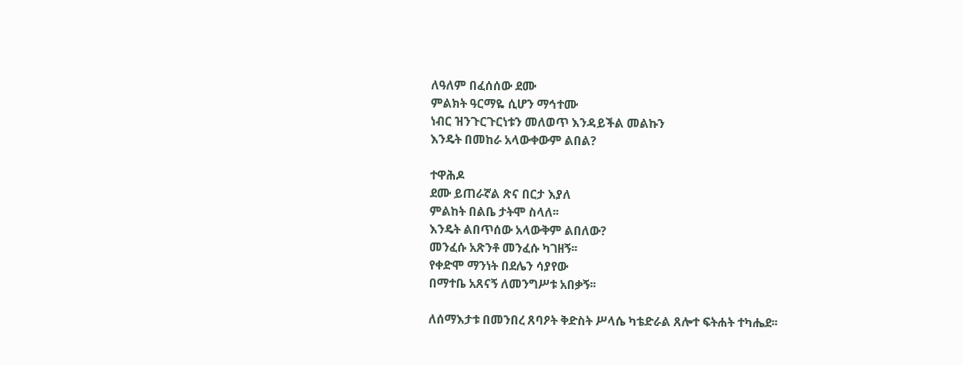ለዓለም በፈሰሰው ደሙ
ምልክት ዓርማዬ ሲሆን ማኅተሙ
ነብር ዝንጉርጉርነቱን መለወጥ እንዳይችል መልኩን
እንዴት በመከራ አላውቀውም ልበል?

ተዋሕዶ
ደሙ ይጠራኛል ጽና በርታ እያለ
ምልከት በልቤ ታትሞ ስላለ፡፡
እንዴት ልበጥሰው አላውቅም ልበለው?
መንፈሱ አጽንቶ መንፈሱ ካገዘኝ፡፡
የቀድሞ ማንነት በደሌን ሳያየው
በማተቤ አጸናኝ ለመንግሥቱ አበቃኝ፡፡

ለሰማእታቱ በመንበረ ጸባዖት ቅድስት ሥላሴ ካቴድራል ጸሎተ ፍትሐት ተካሔደ፡፡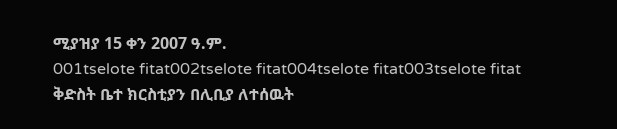ሚያዝያ 15 ቀን 2007 ዓ.ም.
001tselote fitat002tselote fitat004tselote fitat003tselote fitat
ቅድስት ቤተ ክርስቲያን በሊቢያ ለተሰዉት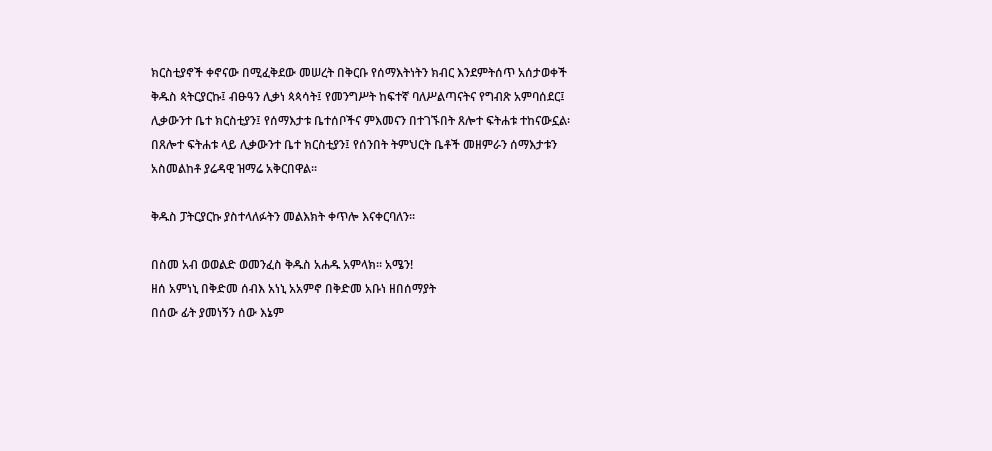ክርስቲያኖች ቀኖናው በሚፈቅደው መሠረት በቅርቡ የሰማእትነትን ክብር እንደምትሰጥ አሰታወቀች
ቅዱስ ጳትርያርኩ፤ ብፁዓን ሊቃነ ጳጳሳት፤ የመንግሥት ከፍተኛ ባለሥልጣናትና የግብጽ አምባሰደር፤ ሊቃውንተ ቤተ ክርስቲያን፤ የሰማእታቱ ቤተሰቦችና ምእመናን በተገኙበት ጸሎተ ፍትሐቱ ተከናውኗል፡
በጸሎተ ፍትሐቱ ላይ ሊቃውንተ ቤተ ክርስቲያን፤ የሰንበት ትምህርት ቤቶች መዘምራን ሰማእታቱን አስመልከቶ ያሬዳዊ ዝማሬ አቅርበዋል፡፡

ቅዱስ ፓትርያርኩ ያስተላለፉትን መልእክት ቀጥሎ እናቀርባለን፡፡

በስመ አብ ወወልድ ወመንፈስ ቅዱስ አሐዱ አምላክ፡፡ አሜን!
ዘሰ አምነኒ በቅድመ ሰብእ አነኒ አአምኖ በቅድመ አቡነ ዘበሰማያት
በሰው ፊት ያመነኝን ሰው እኔም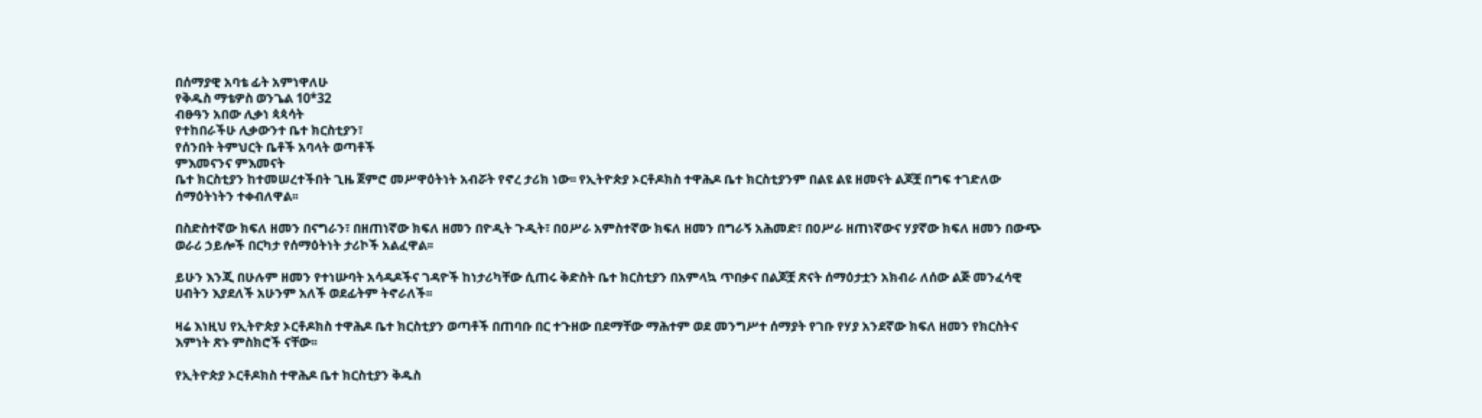በሰማያዊ አባቴ ፊት አምነዋለሁ
የቅዱስ ማቴዎስ ወንጌል 10*32
ብፁዓን አበው ሊቃነ ጳጳሳት
የተከበራችሁ ሊቃውንተ ቤተ ክርስቲያን፣
የሰንበት ትምህርት ቤቶች አባላት ወጣቶች
ምእመናንና ምእመናት
ቤተ ክርስቲያን ከተመሠረተችበት ጊዜ ጀምሮ መሥዋዕትነት አብሯት የኖረ ታሪክ ነው፡፡ የኢትዮጵያ ኦርቶዶክስ ተዋሕዶ ቤተ ክርስቲያንም በልዩ ልዩ ዘመናት ልጆቿ በግፍ ተገድለው ሰማዕትነትን ተቀብለዋል፡፡

በስድስተኛው ክፍለ ዘመን በናግራን፣ በዘጠነኛው ክፍለ ዘመን በዮዲት ጉዲት፣ በዐሥራ አምስተኛው ክፍለ ዘመን በግራኝ አሕመድ፣ በዐሥራ ዘጠነኛውና ሃያኛው ክፍለ ዘመን በውጭ ወራሪ ኃይሎች በርካታ የሰማዕትነት ታሪኮች አልፈዋል፡፡

ይሁን እንጂ በሁሉም ዘመን የተነሡባት አሳዳዶችና ገዳዮች ከነታሪካቸው ሲጠሩ ቅድስት ቤተ ክርስቲያን በአምላኳ ጥበቃና በልጆቿ ጽናት ሰማዕታቷን አክብራ ለሰው ልጅ መንፈሳዊ ሀብትን እያደለች አሁንም አለች ወደፊትም ትኖራለች፡፡

ዛሬ እነዚህ የኢትዮጵያ ኦርቶዶክስ ተዋሕዶ ቤተ ክርስቲያን ወጣቶች በጠባቡ በር ተጉዘው በደማቸው ማሕተም ወደ መንግሥተ ሰማያት የገቡ የሃያ አንደኛው ክፍለ ዘመን የክርስትና እምነት ጽኑ ምስክሮች ናቸው፡፡

የኢትዮጵያ ኦርቶዶክስ ተዋሕዶ ቤተ ክርስቲያን ቅዱስ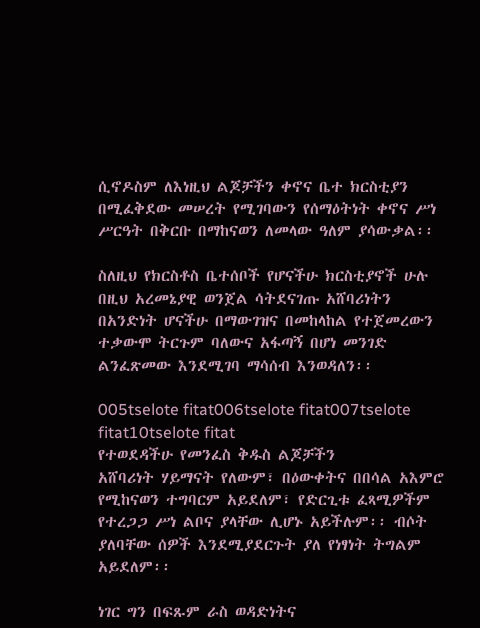ሲኖዶስም ለእነዚህ ልጆቻችን ቀኖና ቤተ ክርስቲያን በሚፈቅደው መሠረት የሚገባውን የሰማዕትነት ቀኖና ሥነ ሥርዓት በቅርቡ በማከናወን ለመላው ዓለም ያሳውቃል፡፡

ስለዚህ የክርስቶስ ቤተሰቦች የሆናችሁ ክርስቲያኖች ሁሉ በዚህ አረመኔያዊ ወንጀል ሳትደናገጡ አሸባሪነትን በአንድነት ሆናችሁ በማውገዝና በመከላከል የተጀመረውን ተቃውሞ ትርጉም ባለውና አፋጣኝ በሆነ መንገድ ልንፈጽመው እንደሚገባ ማሳሰብ እንወዳለን፡፡

005tselote fitat006tselote fitat007tselote fitat10tselote fitat
የተወደዳችሁ የመንፈስ ቅዱስ ልጆቻችን
አሸባሪነት ሃይማናት የለውም፣ በዕውቀትና በበሳል አእምሮ የሚከናወን ተግባርም አይደለም፣ የድርጊቱ ፈጻሚዎችም የተረጋጋ ሥነ ልቦና ያላቸው ሊሆኑ አይችሉም፡፡ ብሶት ያለባቸው ሰዎች እንደሚያደርጉት ያለ የነፃነት ትግልም አይደለም፡፡

ነገር ግን በፍጹም ራስ ወዳድነትና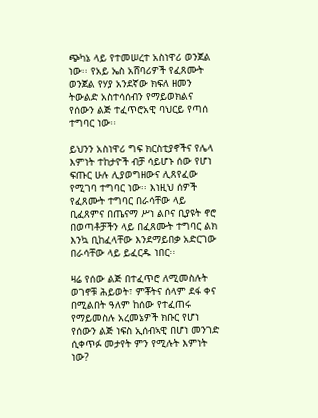ጭካኔ ላይ የተመሠረተ አስነዋሪ ወንጀል ነው፡፡ የአይ ኤስ አሸባሪዎች የፈጸሙት ወንጀል የሃያ አንደኛው ክፍለ ዘመን ትውልድ አስተሳሰብን የማይወክልና የሰውን ልጅ ተፈጥሮአዊ ባህርይ የጣሰ ተግባር ነው፡፡

ይህንን አስነዋሪ ግፍ ክርስቲያኖችና የሌላ እምነት ተከታዮች ብቻ ሳይሆኑ ሰው የሆነ ፍጡር ሁሉ ሊያወግዘውና ሊጸየፈው የሚገባ ተግባር ነው፡፡ እነዚህ ሰዎች የፈጸሙት ተግባር በራሳቸው ላይ ቢፈጸምና በጤናማ ሥነ ልቦና ቢያዩት ኖሮ በወጣቶቻችን ላይ በፈጸሙት ተግባር ልክ እንኳ ቢከፈላቸው እንደማይበቃ አድርገው በራሳቸው ላይ ይፈርዱ ነበር፡፡

ዛሬ የሰው ልጅ በተፈጥሮ ለሚመስሉት ወገኖቹ ሕይወት፣ ምቾትና ሰላም ደፋ ቀና በሚልበት ዓለም ከሰው የተፈጠሩ የማይመስሉ አረመኔዎች ክቡር የሆነ የሰውን ልጅ ነፍስ ኢሰብኣዊ በሆነ መንገድ ሲቀጥፉ መታየት ምን የሚሉት እምነት ነው?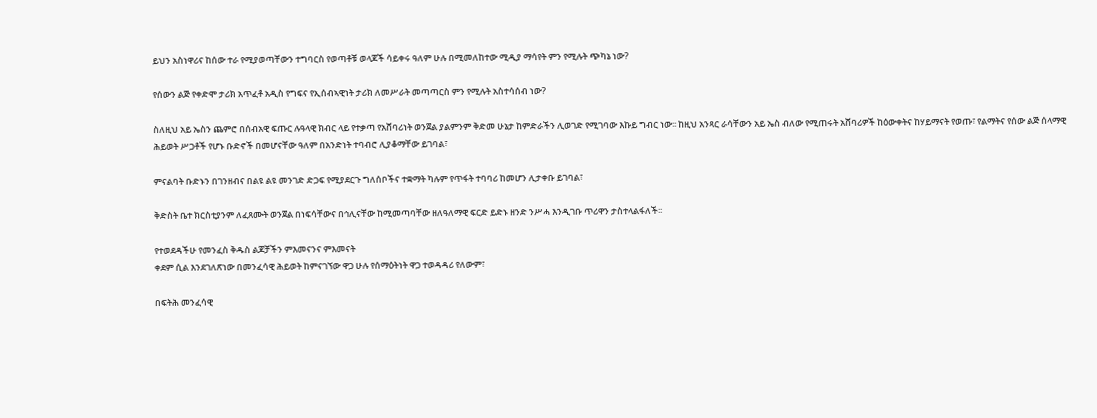ይህን አስነዋሪና ከሰው ተራ የሚያወጣቸውን ተግባርስ የወጣቶቹ ወላጆች ሳይቀሩ ዓለም ሁሉ በሚመለከተው ሚዲያ ማሳየት ምን የሚሉት ጭካኔ ነው?

የሰውን ልጅ የቀድሞ ታሪክ አጥፈቶ አዲስ የግፍና የኢሰብኣዊነት ታሪክ ለመሥራት መጣጣርስ ምን የሚሉት አስተሳሰብ ነው?

ስለዚህ አይ ኤስን ጨምሮ በሰብአዊ ፍጡር ሉዓላዊ ክብር ላይ የተቃጣ የአሸባሪነት ወንጀል ያልምንም ቅድመ ሁኔታ ከምድራችን ሊወገድ የሚገባው እኩይ ግብር ነው፡፡ ከዚህ አንጻር ራሳቸውን አይ ኤስ ብለው የሚጠሩት አሸባሪዎች ከዕውቀትና ከሃይማናት የወጡ፣ የልማትና የሰው ልጅ ሰላማዊ ሕይወት ሥጋቶች የሆኑ ቡድኖች በመሆናቸው ዓለም በአንድነት ተባብሮ ሊያቆማቸው ይገባል፣

ምናልባት ቡድኑን በገንዘብና በልዩ ልዩ መንገድ ድጋፍ የሚያደርጉ ግለሰቦችና ተቋማት ካሉም የጥፋት ተባባሪ ከመሆን ሊታቀቡ ይገባል፣

ቅድስት ቤተ ክርስቲያንም ለፈጸሙት ወንጀል በነፍሳቸውና በኅሊናቸው ከሚመጣባቸው ዘለዓለማዊ ፍርድ ይድኑ ዘንድ ንሥሓ እንዲገቡ ጥሪዋን ታስተላልፋለች፡፡

የተወደዳችሁ የመንፈስ ቅዱስ ልጆቻችን ምእመናንና ምእመናት
ቀደም ሲል እንደገለጽነው በመንፈሳዊ ሕይወት ከምናገኘው ዋጋ ሁሉ የሰማዕትነት ዋጋ ተወዳዳሪ የለውም፣

በፍትሕ መንፈሳዊ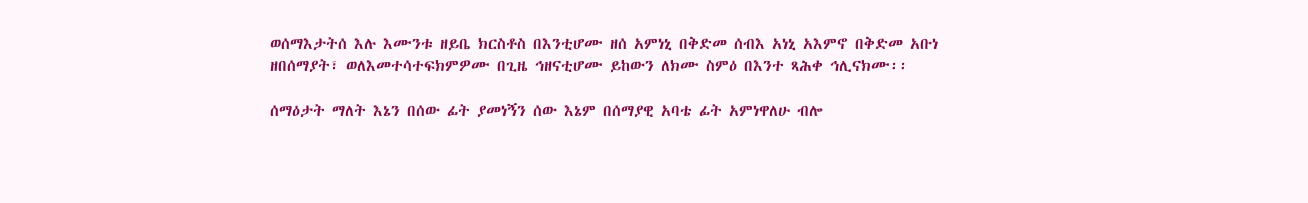ወሰማእታትሰ እሉ እሙንቱ ዘይቤ ክርስቶስ በእንቲሆሙ ዘሰ አምነኒ በቅድመ ሰብእ አነኒ አእምኖ በቅድመ አቡነ ዘበሰማያት፣ ወለእመተሳተፍክምዎሙ በጊዜ ኅዘናቲሆሙ ይከውን ለክሙ ስምዕ በእንተ ጻሕቀ ኅሊናክሙ፡፡

ሰማዕታት ማለት እኔን በሰው ፊት ያመነኝን ሰው እኔም በሰማያዊ አባቴ ፊት አምነዋለሁ ብሎ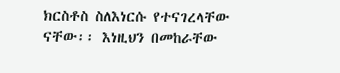ክርስቶስ ስለእነርሱ የተናገረላቸው ናቸው፡፡ እነዚህን በመከራቸው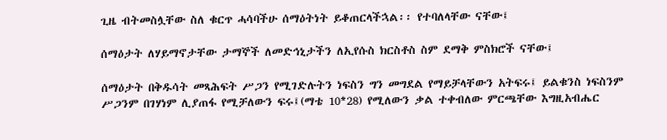ጊዜ ብትመስሏቸው ስለ ቁርጥ ሓሳባችሁ ሰማዕትነት ይቆጠርላችኋል፡፡ የተባለላቸው ናቸው፤

ሰማዕታት ለሃይማኖታቸው ታማኞች ለመድኅኒታችን ለኢየሱስ ክርስቶስ ስም ደማቅ ምስክሮች ናቸው፤

ሰማዕታት በቅዱሳት መጻሕፍት ሥጋን የሚገድሉትን ነፍስን ግን መግደል የማይቻላቸውን አትፍሩ፤ ይልቁንስ ነፍስንም ሥጋንም በገሃነም ሊያጠፋ የሚቻለውን ፍሩ፤(ማቴ 10*28) የሚለውን ቃል ተቀብለው ምርጫቸው እግዚአብሔር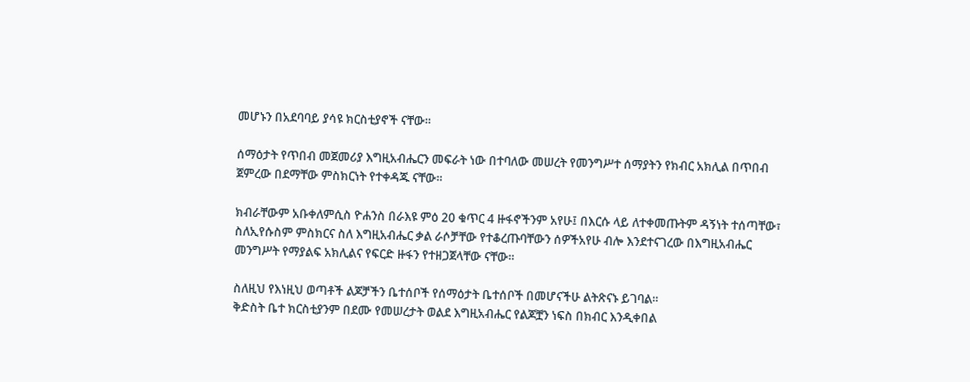መሆኑን በአደባባይ ያሳዩ ክርስቲያኖች ናቸው፡፡

ሰማዕታት የጥበብ መጀመሪያ እግዚአብሔርን መፍራት ነው በተባለው መሠረት የመንግሥተ ሰማያትን የክብር አክሊል በጥበብ ጀምረው በደማቸው ምስክርነት የተቀዳጁ ናቸው፡፡

ክብራቸውም አቡቀለምሲስ ዮሐንስ በራእዩ ምዕ 20 ቁጥር 4 ዙፋኖችንም አየሁ፤ በእርሱ ላይ ለተቀመጡትም ዳኝነት ተሰጣቸው፣ ስለኢየሱስም ምስክርና ስለ እግዚአብሔር ቃል ራሶቻቸው የተቆረጡባቸውን ሰዎችአየሁ ብሎ እንደተናገረው በእግዚአብሔር መንግሥት የማያልፍ አክሊልና የፍርድ ዙፋን የተዘጋጀላቸው ናቸው፡፡

ስለዚህ የእነዚህ ወጣቶች ልጆቻችን ቤተሰቦች የሰማዕታት ቤተሰቦች በመሆናችሁ ልትጽናኑ ይገባል፡፡
ቅድስት ቤተ ክርስቲያንም በደሙ የመሠረታት ወልደ እግዚአብሔር የልጆቿን ነፍስ በክብር እንዲቀበል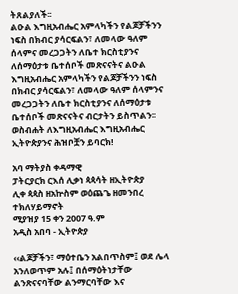ትጸልያለች፡፡
ልዑል እግዚአብሔር አምላካችን የልጆቻችንን ነፍስ በክብር ያሳርፍልን፣ ለመላው ዓለም ሰላምና መረጋጋትን ለቤተ ክርስቲያንና ለሰማዕታቱ ቤተሰቦች መጽናናትና ልዑል እግዚአብሔር አምላካችን የልጆቻችንን ነፍስ በክብር ያሳርፍልን፣ ለመላው ዓለም ሰላምንና መረጋጋትን ለቤተ ክርስቲያንና ለሰማዕታቱ ቤተሰቦች መጽናናትና ብርታትን ይስጥልን፡፡
ወስብሐት ለእግዚአብሔር እግዚአብሔር ኢትዮጵያንና ሕዝቦቿን ይባርክ!

አባ ማትያስ ቀዳማዊ
ፓትርያርክ ርእሰ ሊቃነ ጳጳሳት ዘኢትዮጵያ
ሊቀ ጳጳስ ዘአኵስም ወዕጨጌ ዘመንበረ ተክለሃይማኖት
ሚያዝያ 15 ቀን 2007 ዓ.ም
አዲስ አበባ - ኢትዮጵያ

‹‹ልጆቻችን፣ ማዕተቤን አልበጥስም፤ ወደ ሌላ አንለወጥም አሉ፤ በሰማዕትነታቸው ልንጽናናባቸው ልንማርባቸው እና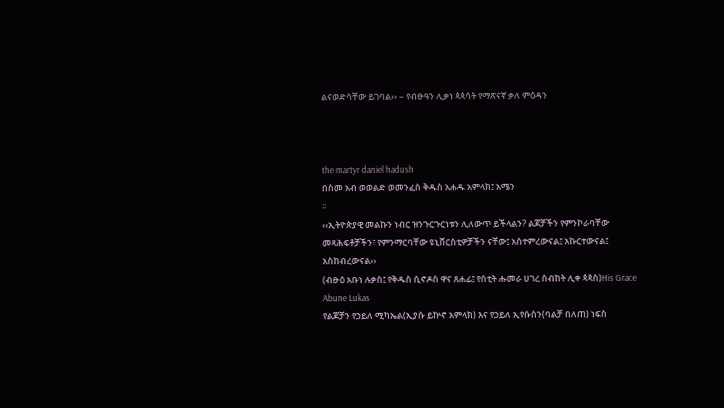ልናወድሳቸው ይገባል›› – የብፁዓን ሊቃነ ጳጳሳት የማጽናኛ ቃለ ምዕዳን



the martyr daniel hadush
በስመ አብ ወወልድ ወመንፈስ ቅዱስ አሐዱ አምላክ፤ አሜን
፡፡
‹‹ኢትዮጵያዊ መልኩን ነብር ዝንጉርጉርነቱን ሊለውጥ ይችላልን? ልጆቻችን የምንኮራባቸው መጻሕፍቶቻችን፣ የምንማርባቸው ዩኒቨርስቲዎቻችን ናቸው፤ አስተምረውናል፤ አኩርተውናል፤ አስከብረውናል››
(ብፁዕ አቡነ ሉቃስ፤ የቅዱስ ሲኖዶስ ዋና ጸሐፊ፤ የሰቲት ሑመራ ሀገረ ስብከት ሊቀ ጳጳስ)His Grace Abune Lukas
የልጆቻን የኃይለ ሚካኤል(ኢያሱ ይኵኖ አምላክ) እና የኃይለ ኢየሱስን(ባልቻ በለጠ) ነፍስ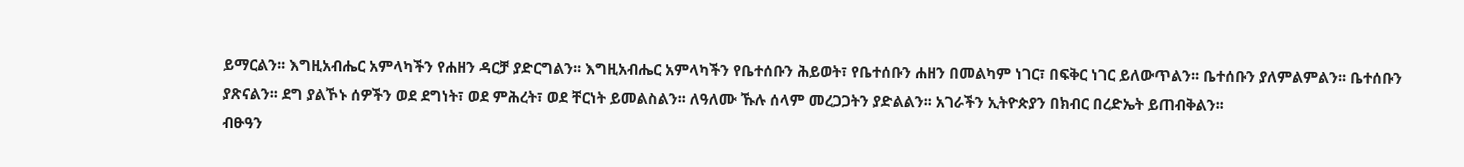ይማርልን፡፡ እግዚአብሔር አምላካችን የሐዘን ዳርቻ ያድርግልን፡፡ እግዚአብሔር አምላካችን የቤተሰቡን ሕይወት፣ የቤተሰቡን ሐዘን በመልካም ነገር፣ በፍቅር ነገር ይለውጥልን፡፡ ቤተሰቡን ያለምልምልን፡፡ ቤተሰቡን ያጽናልን፡፡ ደግ ያልኾኑ ሰዎችን ወደ ደግነት፣ ወደ ምሕረት፣ ወደ ቸርነት ይመልስልን፡፡ ለዓለሙ ኹሉ ሰላም መረጋጋትን ያድልልን፡፡ አገራችን ኢትዮጵያን በክብር በረድኤት ይጠብቅልን፡፡
ብፁዓን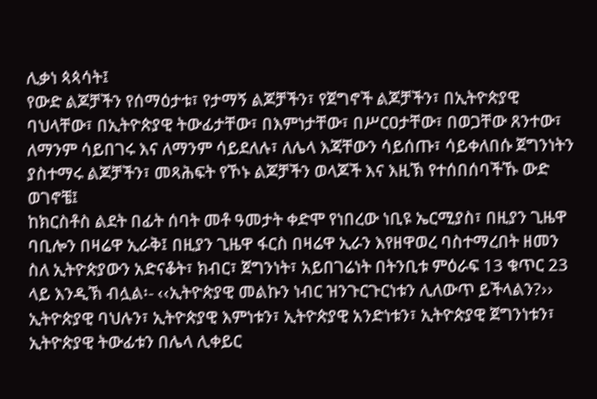ሊቃነ ጳጳሳት፤
የውድ ልጆቻችን የሰማዕታቱ፣ የታማኝ ልጆቻችን፣ የጀግኖች ልጆቻችን፣ በኢትዮጵያዊ ባህላቸው፣ በኢትዮጵያዊ ትውፊታቸው፣ በእምነታቸው፣ በሥርዐታቸው፣ በወጋቸው ጸንተው፣ ለማንም ሳይበገሩ እና ለማንም ሳይደለሉ፣ ለሌላ እጃቸውን ሳይሰጡ፣ ሳይቀለበሱ ጀግንነትን ያስተማሩ ልጆቻችን፣ መጻሕፍት የኾኑ ልጆቻችን ወላጆች እና እዚኽ የተሰበሰባችኹ ውድ ወገኖቼ፤
ከክርስቶስ ልደት በፊት ሰባት መቶ ዓመታት ቀድሞ የነበረው ነቢዩ ኤርሚያስ፣ በዚያን ጊዜዋ ባቢሎን በዛሬዋ ኢራቅ፤ በዚያን ጊዜዋ ፋርስ በዛሬዋ ኢራን እየዘዋወረ ባስተማረበት ዘመን ስለ ኢትዮጵያውን አድናቆት፣ ክብር፣ ጀግንነት፣ አይበገሬነት በትንቢቱ ምዕራፍ 13 ቁጥር 23 ላይ እንዲኽ ብሏል፡- ‹‹ኢትዮጵያዊ መልኩን ነብር ዝንጉርጉርነቱን ሊለውጥ ይችላልን?››
ኢትዮጵያዊ ባህሉን፣ ኢትዮጵያዊ እምነቱን፣ ኢትዮጵያዊ አንድነቱን፣ ኢትዮጵያዊ ጀግንነቱን፣ ኢትዮጵያዊ ትውፊቱን በሌላ ሊቀይር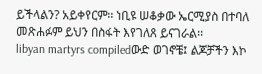ይችላልን? አይቀየርም፡፡ ነቢዩ ሠቆቃው ኤርሚያስ በተባለ መጽሐፉም ይህን በስፋት እየገለጸ ይናገራል፡፡
libyan martyrs compiledውድ ወገኖቼ፤ ልጆቻችን እኮ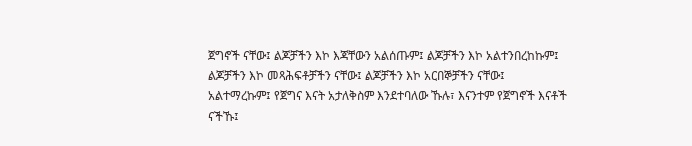ጀግኖች ናቸው፤ ልጆቻችን እኮ እጃቸውን አልሰጡም፤ ልጆቻችን እኮ አልተንበረከኩም፤ ልጆቻችን እኮ መጻሕፍቶቻችን ናቸው፤ ልጆቻችን እኮ አርበኞቻችን ናቸው፤ አልተማረኩም፤ የጀግና እናት አታለቅስም እንደተባለው ኹሉ፣ እናንተም የጀግኖች እናቶች ናችኹ፤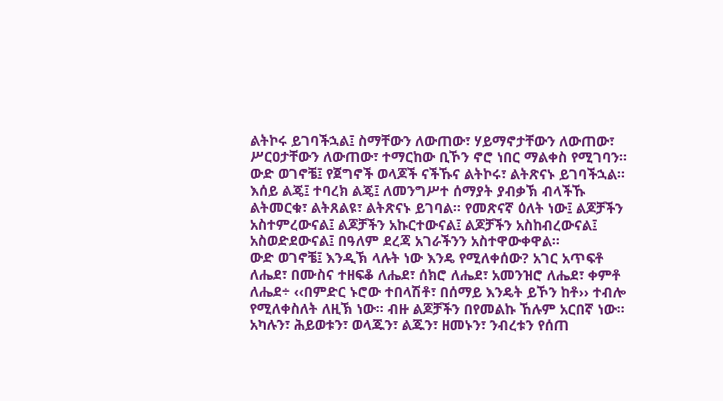ልትኮሩ ይገባችኋል፤ ስማቸውን ለውጠው፣ ሃይማኖታቸውን ለውጠው፣ ሥርዐታቸውን ለውጠው፣ ተማርከው ቢኾን ኖሮ ነበር ማልቀስ የሚገባን፡፡
ውድ ወገኖቼ፤ የጀግኖች ወላጆች ናችኹና ልትኮሩ፣ ልትጽናኑ ይገባችኋል፡፡ እሰይ ልጄ፤ ተባረክ ልጄ፤ ለመንግሥተ ሰማያት ያብቃኽ ብላችኹ ልትመርቁ፣ ልትጸልዩ፣ ልትጽናኑ ይገባል፡፡ የመጽናኛ ዕለት ነው፤ ልጆቻችን አስተምረውናል፤ ልጆቻችን አኩርተውናል፤ ልጆቻችን አስከብረውናል፤ አስወድደውናል፤ በዓለም ደረጃ አገራችንን አስተዋውቀዋል፡፡
ውድ ወገኖቼ፤ እንዲኽ ላሉት ነው እንዴ የሚለቀሰው? አገር አጥፍቶ ለሔደ፣ በሙስና ተዘፍቆ ለሔደ፣ ሰክሮ ለሔደ፣ አመንዝሮ ለሔደ፣ ቀምቶ ለሔደ÷ ‹‹በምድር ኑሮው ተበላሽቶ፣ በሰማይ እንዴት ይኾን ከቶ›› ተብሎ የሚለቀስለት ለዚኽ ነው፡፡ ብዙ ልጆቻችን በየመልኩ ኸሉም አርበኛ ነው፡፡ አካሉን፣ ሕይወቱን፣ ወላጁን፣ ልጁን፣ ዘመኑን፣ ንብረቱን የሰጠ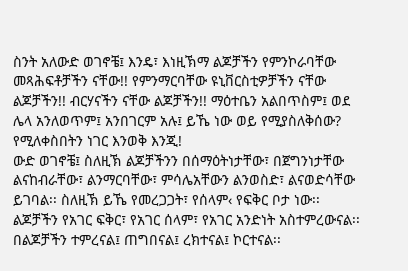ስንት አለውድ ወገኖቼ፤ እንዴ፣ እነዚኽማ ልጆቻችን የምንኮራባቸው መጻሕፍቶቻችን ናቸው!! የምንማርባቸው ዩኒቨርስቲዎቻችን ናቸው ልጆቻችን!! ብርሃናችን ናቸው ልጆቻችን!! ማዕተቤን አልበጥስም፤ ወደ ሌላ አንለወጥም፤ አንበገርም አሉ፤ ይኼ ነው ወይ የሚያስለቅሰው? የሚለቀስበትን ነገር እንወቅ እንጂ!
ውድ ወገኖቼ፤ ስለዚኽ ልጆቻችንን በሰማዕትነታቸው፣ በጀግንነታቸው ልናከብራቸው፣ ልንማርባቸው፣ ምሳሌአቸውን ልንወስድ፣ ልናወድሳቸው ይገባል፡፡ ስለዚኽ ይኼ የመረጋጋት፣ የሰላም‹ የፍቅር ቦታ ነው፡፡ ልጆቻችን የአገር ፍቅር፣ የአገር ሰላም፣ የአገር አንድነት አስተምረውናል፡፡ በልጆቻችን ተምረናል፤ ጠግበናል፤ ረክተናል፤ ኮርተናል፡፡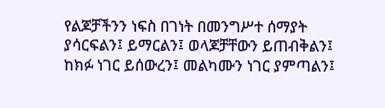የልጆቻችንን ነፍስ በገነት በመንግሥተ ሰማያት ያሳርፍልን፤ ይማርልን፤ ወላጆቻቸውን ይጠብቅልን፤ ከክፉ ነገር ይሰውረን፤ መልካሙን ነገር ያምጣልን፤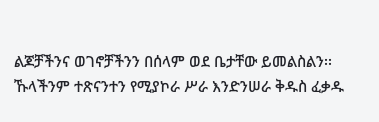ልጆቻችንና ወገኖቻችንን በሰላም ወደ ቤታቸው ይመልስልን፡፡   ኹላችንም ተጽናንተን የሚያኮራ ሥራ እንድንሠራ ቅዱስ ፈቃዱ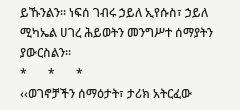ይኹንልን፡፡ ነፍሰ ገብሩ ኃይለ ኢየሱስ፣ ኃይለ ሚካኤል ሀገረ ሕይወትን መንግሥተ ሰማያትን ያውርስልን፡፡
*       *       *
‹‹ወገኖቻችን ሰማዕታት፣ ታሪክ አትርፈው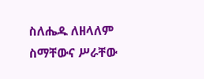ስለሔዱ ለዘላለም ስማቸውና ሥራቸው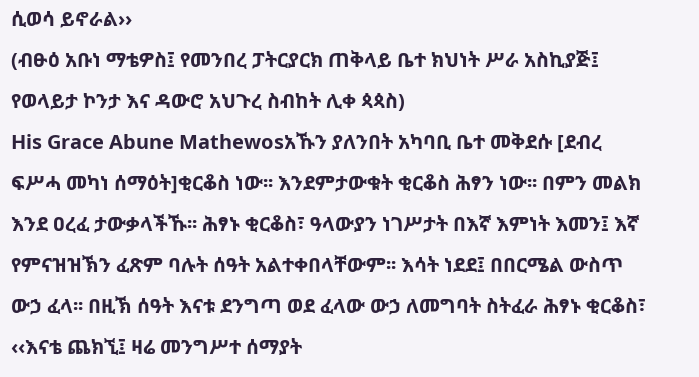ሲወሳ ይኖራል››
(ብፁዕ አቡነ ማቴዎስ፤ የመንበረ ፓትርያርክ ጠቅላይ ቤተ ክህነት ሥራ አስኪያጅ፤ የወላይታ ኮንታ እና ዳውሮ አህጉረ ስብከት ሊቀ ጳጳስ)
His Grace Abune Mathewosአኹን ያለንበት አካባቢ ቤተ መቅደሱ [ደብረ ፍሥሓ መካነ ሰማዕት]ቂርቆስ ነው፡፡ እንደምታውቁት ቂርቆስ ሕፃን ነው፡፡ በምን መልክ እንደ ዐረፈ ታውቃላችኹ፡፡ ሕፃኑ ቂርቆስ፣ ዓላውያን ነገሥታት በእኛ እምነት እመን፤ እኛ የምናዝዝኽን ፈጽም ባሉት ሰዓት አልተቀበላቸውም፡፡ እሳት ነደደ፤ በበርሜል ውስጥ ውኃ ፈላ፡፡ በዚኽ ሰዓት እናቱ ደንግጣ ወደ ፈላው ውኃ ለመግባት ስትፈራ ሕፃኑ ቂርቆስ፣ ‹‹እናቴ ጨክኚ፤ ዛሬ መንግሥተ ሰማያት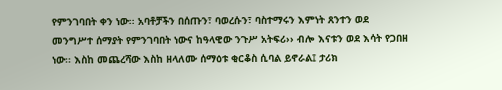የምንገባበት ቀን ነው፡፡ አባቶቻችን በሰጡን፣ ባወረሱን፣ ባስተማሩን እምነት ጸንተን ወደ መንግሥተ ሰማያት የምንገባበት ነውና ከዓላዊው ንጉሥ አትፍሪ›› ብሎ እናቱን ወደ እሳት የጋበዘ ነው፡፡ እስከ መጨረሻው እስከ ዘላለሙ ሰማዕቱ ቂርቆስ ሲባል ይኖራል፤ ታሪክ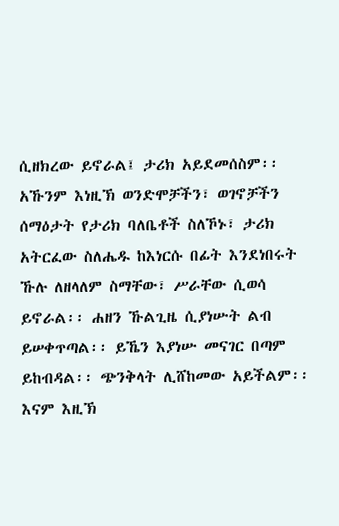ሲዘክረው ይኖራል፤ ታሪክ አይደመሰስም፡፡
አኹንም እነዚኽ ወንድሞቻችን፣ ወገኖቻችን ሰማዕታት የታሪክ ባለቤቶች ስለኾኑ፣ ታሪክ አትርፈው ስለሔዱ ከእነርሱ በፊት እንደነበሩት ኹሉ ለዘላለም ስማቸው፣ ሥራቸው ሲወሳ ይኖራል፡፡ ሐዘን ኹልጊዜ ሲያነሡት ልብ ይሠቀጥጣል፡፡ ይኼን እያነሡ መናገር በጣም ይከብዳል፡፡ ጭንቅላት ሊሸከመው አይችልም፡፡ እናም እዚኽ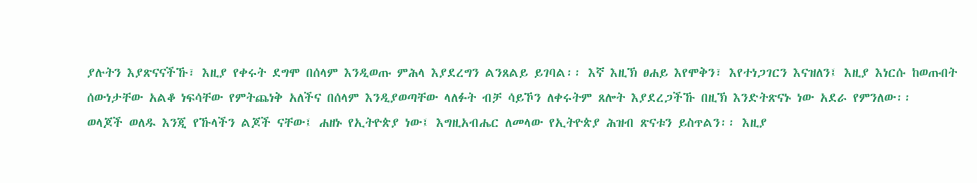ያሉትን እያጽናናችኹ፣ እዚያ የቀሩት ደግሞ በሰላም እንዲወጡ ምሕላ እያደረግን ልንጸልይ ይገባል፡፡ እኛ እዚኽ ፀሐይ እየሞቅን፣ እየተነጋገርን እናዝለን፤ እዚያ እነርሱ ከወጡበት ሰውነታቸው አልቆ ነፍሳቸው የምትጨነቅ አለችና በሰላም እንዲያወጣቸው ላለፉት ብቻ ሳይኾን ለቀሩትም ጸሎት እያደረጋችኹ በዚኽ እንድትጽናኑ ነው አደራ የምንለው፡፡
ወላጆች ወለዱ እንጂ የኹላችን ልጆች ናቸው፤ ሐዘኑ የኢትዮጵያ ነው፤ እግዚአብሔር ለመላው የኢትዮጵያ ሕዝብ ጽናቱን ይስጥልን፡፡ እዚያ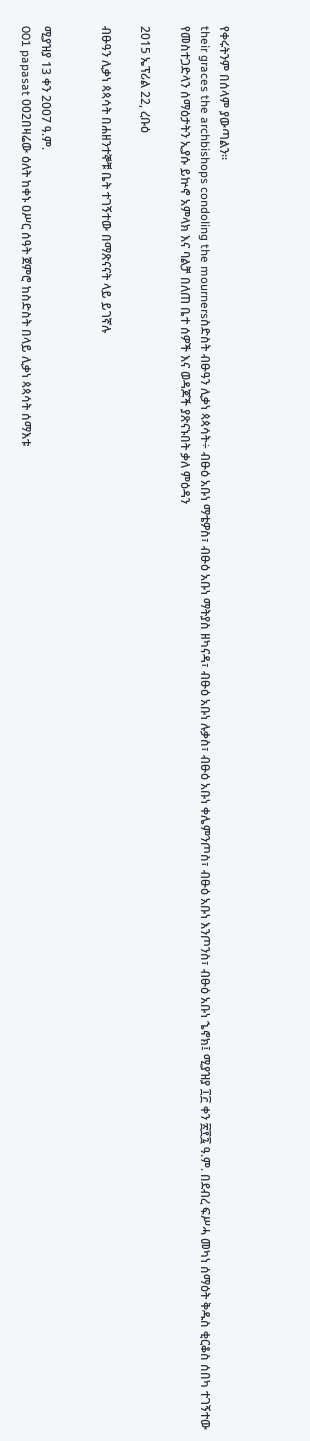የቀሩትንም በሰላም ያውጣልን፡፡
their graces the archbishops condoling the mournersስድስት ብፁዓን ሊቃነ ጳጳሳት÷ ብፁዕ አቡነ ማቴዎስ፣ ብፁዕ አቡነ ማትያስ ዘካናዳ፣ ብፁዕ አቡነ ሉቃስ፣ ብፁዕ አቡነ ቀሌምንጦስ፣ ብፁዕ አቡነ እንጦንስ፣ ብፁዕ አቡነ ኄኖክ፤ ሚያዝያ ፲፫ ቀን ፳፻፯ ዓ.ም. በደብረ ፍሥሓ መካነ ሰማዕት ቅዱስ ቂርቆስ ሰበካ ተገኝተው የመስተጋድላን ሰማዕታትን ኢያሱ ይኵኖ አምላክ እና ባልቻ በለጠ ቤተ ሰዎች እና ወዳጆች ያጽናኑበት ቃለ ምዕዳን

2015 ኤፕሪል 22, ረቡዕ

ብፁዓን ሊቃነ ጳጳሳት በሐዘንተኞቹ ቤት ተገኝተው በማጽናናት ላይ ይገኛሉ


ሚያዝያ 13 ቀን 2007 ዓ.ም.
001 papasat 002በዛሬው ዕለት ከቀኑ ዐሥር ሰዓት ጀምሮ ከስድስት በላይ ሊቃነ ጳጳሳት ሰማእቱ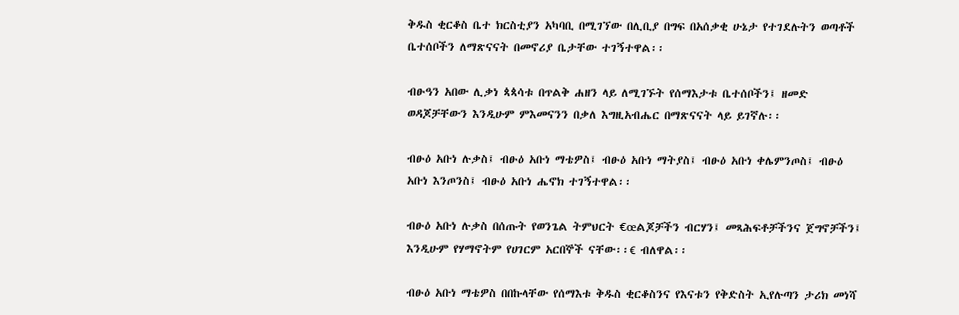ቅዱስ ቂርቆስ ቤተ ክርስቲያን አካባቢ በሚገኘው በሊቢያ በግፍ በአሰቃቂ ሁኔታ የተገደሉትን ወጣቶች ቤተሰቦችን ለማጽናናት በመኖሪያ ቤታቸው ተገኝተዋል፡፡

ብፁዓን አበው ሊቃነ ጳጳሳቱ በጥልቅ ሐዘን ላይ ለሚገኙት የሰማእታቱ ቤተሰቦችን፤ ዘመድ ወዳጆቻቸውን እንዲሁም ምእመናንን በቃለ እግዚአብሔር በማጽናናት ላይ ይገኛሉ፡፡

ብፁዕ አቡነ ሉቃስ፤ ብፁዕ አቡነ ማቴዎስ፤ ብፁዕ አቡነ ማትያስ፤ ብፁዕ አቡነ ቀሌምንጦስ፤ ብፁዕ አቡነ እንጦንስ፤ ብፁዕ አቡነ ሔኖክ ተገኝተዋል፡፡

ብፁዕ አቡነ ሉቃስ በሰጡት የወንጌል ትምህርት €œልጆቻችን ብርሃን፤ መጻሕፍቶቻችንና ጀግኖቻችን፤ እንዲሁም የሃማኖትም የሀገርም አርበኞች ናቸው፡፡€ ብለዋል፡፡

ብፁዕ አቡነ ማቴዎስ በበኩላቸው የሰማእቱ ቅዱስ ቂርቆስንና የእናቱን የቅድስት ኢየሉጣን ታሪክ መነሻ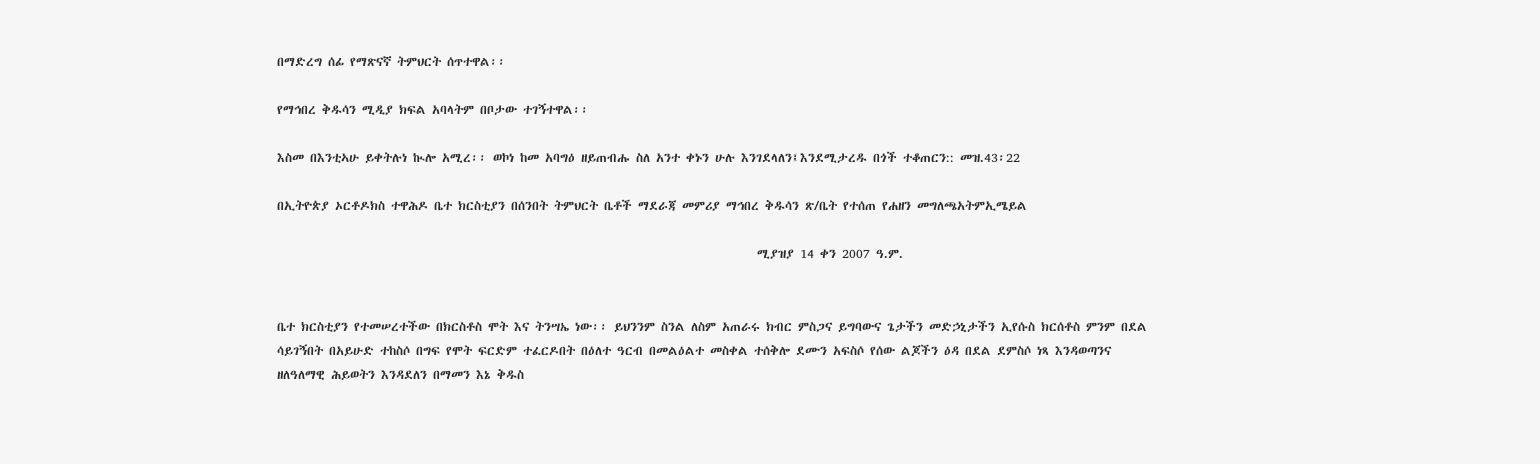በማድረግ ሰፊ የማጽናኛ ትምህርት ሰጥተዋል፡፡

የማኅበረ ቅዱሳን ሚዲያ ክፍል አባላትም በቦታው ተገኝተዋል፡፡

እስመ በእንቲኣሁ ይቀትሉነ ኲሎ አሚረ፡፡ ወኮነ ከመ አባግዕ ዘይጠብሑ ስለ አንተ ቀኑን ሁሉ እንገደላለን፤እንደሚታረዱ በጎች ተቆጠርን:: መዝ.43፡22

በኢትዮጵያ ኦርቶዶክስ ተዋሕዶ ቤተ ክርስቲያን በሰንበት ትምህርት ቤቶች ማደራጃ መምሪያ ማኅበረ ቅዱሳን ጽ/ቤት የተሰጠ የሐዘን መግለጫአትምኢሜይል

                                                                                ሚያዝያ 14 ቀን 2007 ዓ.ም.


ቤተ ክርስቲያን የተመሠረተችው በክርስቶስ ሞት እና ትንሣኤ ነው፡፡ ይህንንም ስንል ለስም አጠራሩ ክብር ምስጋና ይግባውና ጌታችን መድኃኒታችን ኢየሱስ ክርሰቶስ ምንም በደል ሳይገኝበት በአይሁድ ተከስሶ በግፍ የሞት ፍርድም ተፈርዶበት በዕለተ ዓርብ በመልዕልተ መስቀል ተሰቅሎ ደሙን አፍስሶ የሰው ልጆችን ዕዳ በደል ደምስሶ ነጻ እንዳወጣንና ዘለዓለማዊ ሕይወትን እንዳደለን በማመን እኔ ቅዱስ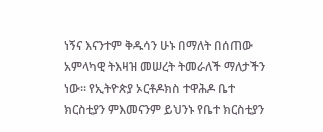ነኝና እናንተም ቅዱሳን ሁኑ በማለት በሰጠው አምላካዊ ትእዛዝ መሠረት ትመራለች ማለታችን ነው፡፡ የኢትዮጵያ ኦርቶዶክስ ተዋሕዶ ቤተ ክርስቲያን ምእመናንም ይህንኑ የቤተ ክርስቲያን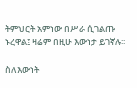ትምህርት አምነው በሥራ ሲገልጡ ኑረዋል፤ ዛሬም በዚሁ እውነታ ይገኛሉ፡፡

ስለእውነት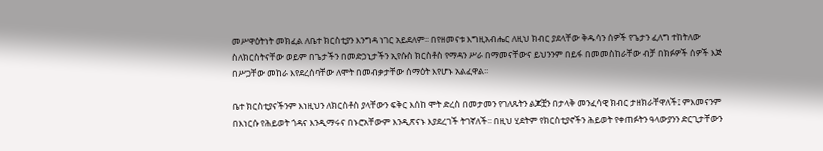መሥዋዕትነት መክፈል ለቤተ ክርስቲያን እንግዳ ነገር አይደለም፡፡ በየዘመናቱ እግዚአብሔር ለዚህ ክብር ያደላቸው ቅዱሳን ሰዎች የጌታን ፈለግ ተከትለው ስለክርስትናቸው ወይም በጌታችን በመድኃኒታችን ኢየሱስ ክርስቶስ የማዳን ሥራ በማመናቸውና ይህንንም በይፋ በመመስከራቸው ብቻ በክፉዎች ሰዎች እጅ በሥጋቸው መከራ እየደረሰባቸው ለሞት በመብቃታቸው ሰማዕት እየሆኑ አልፈዋል፡፡

ቤተ ክርስቲያናችንም እነዚህን ለክርስቶስ ያላቸውን ፍቅር እሰከ ሞት ድረስ በመታመን የገለጹትን ልጆቿን በታላቅ መንፈሳዊ ክብር ታዘክራቸዋለች፤ ምእመናንም በእነርሱ የሕይወት ጎዳና እንዲማሩና በኑሮአቸውም እንዲጽናኑ እያደረገች ትገኛለች፡፡ በዚህ ሂደትም የክርስቲያኖችን ሕይወት የቀጠፉትን ዓላውያንን ድርጊታቸውን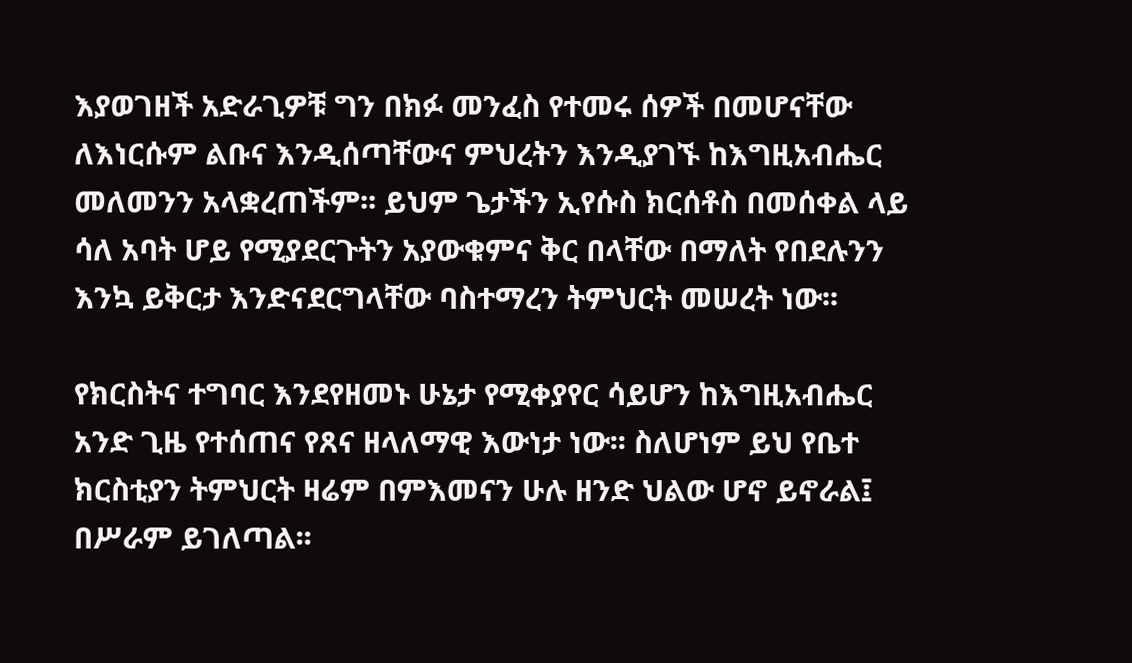እያወገዘች አድራጊዎቹ ግን በክፉ መንፈስ የተመሩ ሰዎች በመሆናቸው ለእነርሱም ልቡና እንዲሰጣቸውና ምህረትን እንዲያገኙ ከእግዚአብሔር መለመንን አላቋረጠችም፡፡ ይህም ጌታችን ኢየሱስ ክርሰቶስ በመሰቀል ላይ ሳለ አባት ሆይ የሚያደርጉትን አያውቁምና ቅር በላቸው በማለት የበደሉንን እንኳ ይቅርታ እንድናደርግላቸው ባስተማረን ትምህርት መሠረት ነው፡፡

የክርስትና ተግባር እንደየዘመኑ ሁኔታ የሚቀያየር ሳይሆን ከእግዚአብሔር አንድ ጊዜ የተሰጠና የጸና ዘላለማዊ እውነታ ነው፡፡ ስለሆነም ይህ የቤተ ክርስቲያን ትምህርት ዛሬም በምእመናን ሁሉ ዘንድ ህልው ሆኖ ይኖራል፤ በሥራም ይገለጣል፡፡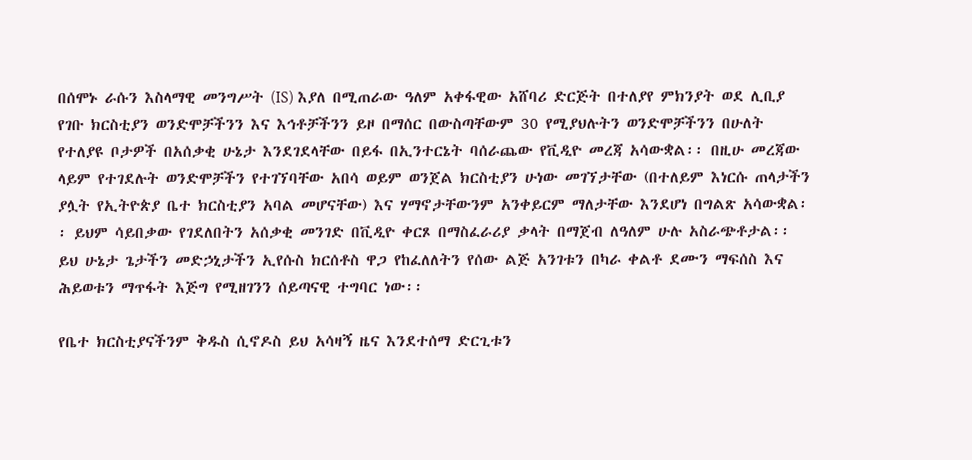በሰሞኑ ራሱን እስላማዊ መንግሥት (IS) እያለ በሚጠራው ዓለም አቀፋዊው አሸባሪ ድርጅት በተለያየ ምክንያት ወደ ሊቢያ የገቡ ክርስቲያን ወንድሞቻችንን እና እኅቶቻችንን ይዞ በማሰር በውስጣቸውም 30 የሚያህሉትን ወንድሞቻችንን በሁለት የተለያዩ ቦታዎች በአሰቃቂ ሁኔታ እንደገደላቸው በይፋ በኢንተርኔት ባሰራጨው የቪዲዮ መረጃ አሳውቋል፡፡ በዚሁ መረጃው ላይም የተገደሉት ወንድሞቻችን የተገኘባቸው አበሳ ወይም ወንጀል ክርስቲያን ሁነው መገኘታቸው (በተለይም እነርሱ ጠላታችን ያሏት የኢትዮጵያ ቤተ ክርስቲያን አባል መሆናቸው) እና ሃማኖታቸውንም አንቀይርም ማለታቸው እንደሆነ በግልጽ አሳውቋል፡፡ ይህም ሳይበቃው የገደለበትን አሰቃቂ መንገድ በቪዲዮ ቀርጾ በማስፈራሪያ ቃላት በማጀብ ለዓለም ሁሉ አስራጭቶታል፡፡ ይህ ሁኔታ ጌታችን መድኃኒታችን ኢየሱስ ክርሰቶስ ዋጋ የከፈለለትን የሰው ልጅ አንገቱን በካራ ቀልቶ ደሙን ማፍሰስ እና ሕይወቱን ማጥፋት እጅግ የሚዘገንን ሰይጣናዊ ተግባር ነው፡፡

የቤተ ክርስቲያናችንም ቅዱስ ሲኖዶስ ይህ አሳዛኝ ዜና እንደተሰማ ድርጊቱን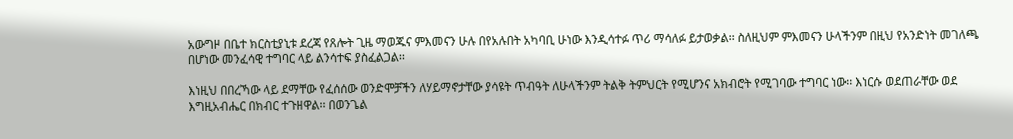አውግዞ በቤተ ክርስቲያኒቱ ደረጃ የጸሎት ጊዜ ማወጁና ምእመናን ሁሉ በየአሉበት አካባቢ ሁነው እንዲሳተፉ ጥሪ ማሳለፉ ይታወቃል፡፡ ስለዚህም ምእመናን ሁላችንም በዚህ የአንድነት መገለጫ በሆነው መንፈሳዊ ተግባር ላይ ልንሳተፍ ያስፈልጋል፡፡

እነዚህ በበረኻው ላይ ደማቸው የፈሰሰው ወንድሞቻችን ለሃይማኖታቸው ያሳዩት ጥብዓት ለሁላችንም ትልቅ ትምህርት የሚሆንና አክብሮት የሚገባው ተግባር ነው፡፡ እነርሱ ወደጠራቸው ወደ እግዚአብሔር በክብር ተጉዘዋል፡፡ በወንጌል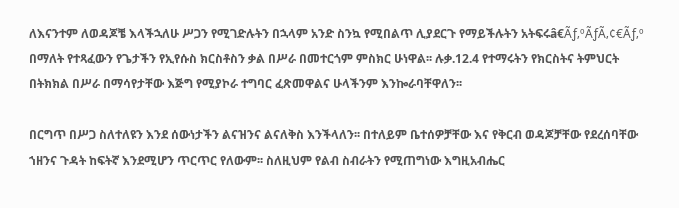ለእናንተም ለወዳጆቼ እላችኋለሁ ሥጋን የሚገድሉትን በኋላም አንድ ስንኳ የሚበልጥ ሊያደርጉ የማይችሉትን አትፍሩâ€Ãƒ‚ºÃƒÃ‚¢€Ãƒ‚º በማለት የተጻፈውን የጌታችን የኢየሱስ ክርስቶስን ቃል በሥራ በመተርጎም ምስክር ሁነዋል፡፡ ሉቃ.12.4 የተማሩትን የክርስትና ትምህርት በትክክል በሥራ በማሳየታቸው እጅግ የሚያኮራ ተግባር ፈጽመዋልና ሁላችንም እንኰራባቸዋለን፡፡

በርግጥ በሥጋ ስለተለዩን እንደ ሰውነታችን ልናዝንና ልናለቅስ እንችላለን፡፡ በተለይም ቤተሰዎቻቸው እና የቅርብ ወዳጆቻቸው የደረሰባቸው ኀዘንና ጉዳት ከፍትኛ እንደሚሆን ጥርጥር የለውም፡፡ ስለዚህም የልብ ስብራትን የሚጠግነው እግዚአብሔር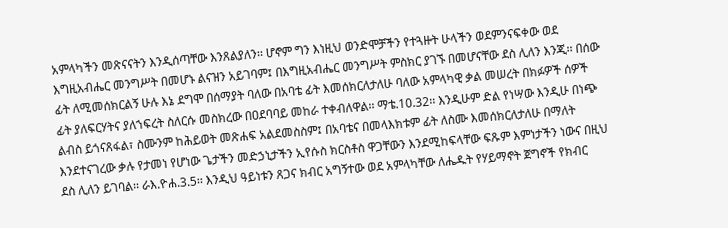አምላካችን መጽናናትን እንዲሰጣቸው እንጸልያለን፡፡ ሆኖም ግን እነዚህ ወንድሞቻችን የተጓዙት ሁላችን ወደምንናፍቀው ወደ እግዚአብሔር መንግሥት በመሆኑ ልናዝን አይገባም፤ በእግዚአብሔር መንግሥት ምስክር ያገኙ በመሆናቸው ደስ ሊለን እንጂ፡፡ በሰው ፊት ለሚመሰክርልኝ ሁሉ እኔ ደግሞ በሰማያት ባለው በአባቴ ፊት እመሰክርለታለሁ ባለው አምላካዊ ቃል መሠረት በክፉዎች ሰዎች ፊት ያለፍርሃትና ያለኀፍረት ስለርሱ መስክረው በዐደባባይ መከራ ተቀብለዋል፡፡ ማቴ.10.32፡፡ እንዲሁም ድል የነሣው እንዲሁ በነጭ ልብስ ይጎናጸፋል፣ ስሙንም ከሕይወት መጽሐፍ አልደመስስም፤ በአባቴና በመላእክቱም ፊት ለስሙ እመሰክርለታለሁ በማለት እንደተናገረው ቃሉ የታመነ የሆነው ጌታችን መድኃኒታችን ኢየሱስ ክርስቶስ ዋጋቸውን እንደሚከፍላቸው ፍጹም እምነታችን ነውና በዚህ ደስ ሊለን ይገባል፡፡ ራእ.ዮሐ.3.5፡፡ እንዲህ ዓይነቱን ጸጋና ክብር አግኝተው ወደ አምላካቸው ለሔዱት የሃይማኖት ጀግኖች የክብር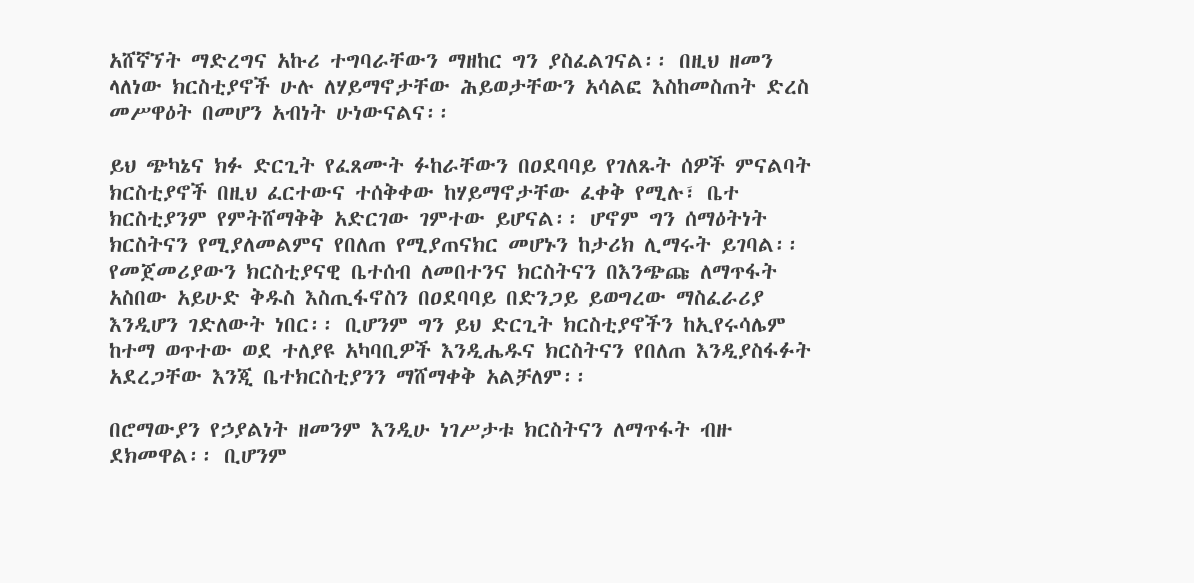አሸኛኘት ማድረግና አኩሪ ተግባራቸውን ማዘከር ግን ያስፈልገናል፡፡ በዚህ ዘመን ላለነው ክርስቲያኖች ሁሉ ለሃይማኖታቸው ሕይወታቸውን አሳልፎ እስከመስጠት ድረስ መሥዋዕት በመሆን አብነት ሁነውናልና፡፡

ይህ ጭካኔና ክፉ ድርጊት የፈጸሙት ፉከራቸውን በዐደባባይ የገለጹት ሰዎች ምናልባት ክርስቲያኖች በዚህ ፈርተውና ተሰቅቀው ከሃይማኖታቸው ፈቀቅ የሚሉ፣ ቤተ ክርስቲያንም የምትሸማቅቅ አድርገው ገምተው ይሆናል፡፡ ሆኖም ግን ሰማዕትነት ክርስትናን የሚያለመልምና የበለጠ የሚያጠናክር መሆኑን ከታሪክ ሊማሩት ይገባል፡፡ የመጀመሪያውን ክርስቲያናዊ ቤተሰብ ለመበተንና ክርስትናን በእንጭጩ ለማጥፋት አስበው አይሁድ ቅዱስ እስጢፋኖስን በዐደባባይ በድንጋይ ይወግረው ማስፈራሪያ እንዲሆን ገድለውት ነበር፡፡ ቢሆንም ግን ይህ ድርጊት ክርስቲያኖችን ከኢየሩሳሌም ከተማ ወጥተው ወደ ተለያዩ አካባቢዎች እንዲሔዱና ክርስትናን የበለጠ እንዲያስፋፉት አደረጋቸው እንጂ ቤተክርስቲያንን ማሸማቀቅ አልቻለም፡፡

በሮማውያን የኃያልነት ዘመንም እንዲሁ ነገሥታቱ ክርስትናን ለማጥፋት ብዙ ደክመዋል፡፡ ቢሆንም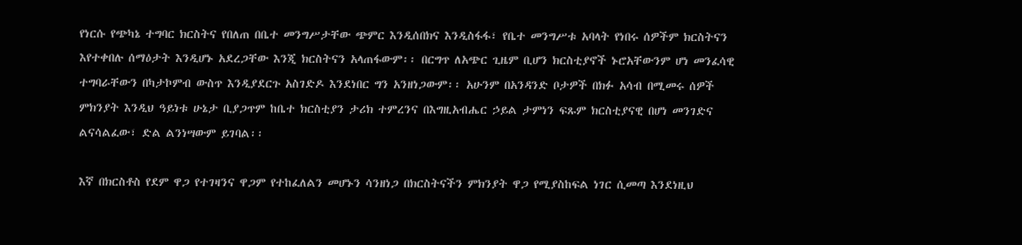የነርሱ የጭካኔ ተግባር ክርስትና የበለጠ በቤተ መንግሥታቸው ጭምር እንዲሰበክና እንዲስፋፋ፣ የቤተ መንግሥቱ አባላት የነበሩ ሰዎችም ክርስትናን እየተቀበሉ ሰማዕታት እንዲሆኑ አደረጋቸው እንጂ ክርስትናን አላጠፋውም፡፡ በርግጥ ለአጭር ጊዜም ቢሆን ክርስቲያኖች ኑሮአቸውንም ሆነ መንፈሳዊ ተግባራቸውን በካታኮምብ ውስጥ እንዲያደርጉ አስገድዶ እንደነበር ግን አንዘነጋውም፡፡ አሁንም በአንዳንድ ቦታዎች በክፉ አሳብ በሚመሩ ሰዎች ምክንያት እንዲህ ዓይነቱ ሁኔታ ቢያጋጥም ከቤተ ክርስቲያን ታሪክ ተምረንና በእግዚአብሔር ኃይል ታምነን ፍጹም ክርስቲያናዊ በሆነ መንገድና ልናሳልፈው፣ ድል ልንነሣውም ይገባል፡፡

እኛ በክርስቶስ የደም ዋጋ የተገዛንና ዋጋም የተከፈለልን መሆኑን ሳንዘነጋ በክርስትናችን ምክንያት ዋጋ የሚያስከፍል ነገር ሲመጣ እንደነዚህ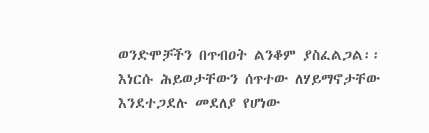ወንድሞቻችን በጥብዐት ልንቆም ያስፈልጋል፡፡ እነርሱ ሕይወታቸውን ሰጥተው ለሃይማኖታቸው እንደተጋደሉ መደለያ የሆነው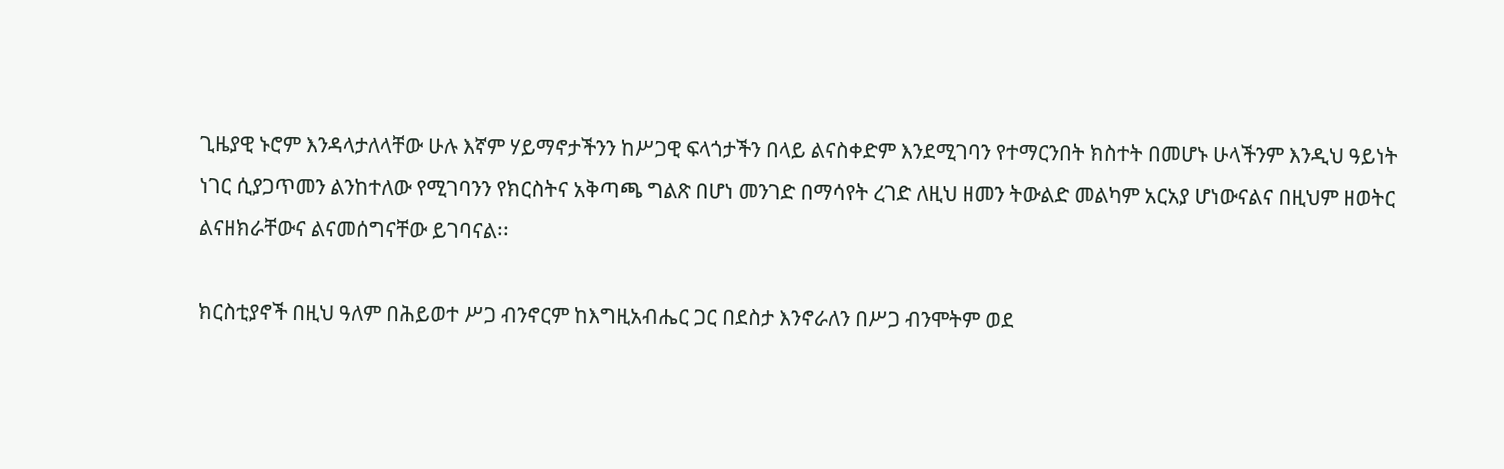ጊዜያዊ ኑሮም እንዳላታለላቸው ሁሉ እኛም ሃይማኖታችንን ከሥጋዊ ፍላጎታችን በላይ ልናስቀድም እንደሚገባን የተማርንበት ክስተት በመሆኑ ሁላችንም እንዲህ ዓይነት ነገር ሲያጋጥመን ልንከተለው የሚገባንን የክርስትና አቅጣጫ ግልጽ በሆነ መንገድ በማሳየት ረገድ ለዚህ ዘመን ትውልድ መልካም አርአያ ሆነውናልና በዚህም ዘወትር ልናዘክራቸውና ልናመሰግናቸው ይገባናል፡፡

ክርስቲያኖች በዚህ ዓለም በሕይወተ ሥጋ ብንኖርም ከእግዚአብሔር ጋር በደስታ እንኖራለን በሥጋ ብንሞትም ወደ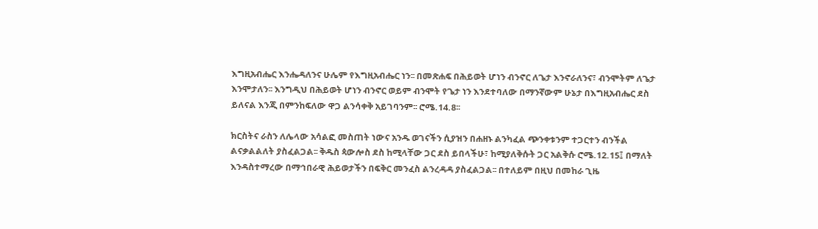እግዚአብሔር እንሔዳለንና ሁሌም የእግዚአብሔር ነን፡፡ በመጽሐፍ በሕይወት ሆነን ብንኖር ለጌታ እንኖራለንና፣ ብንሞትም ለጌታ እንሞታለን፡፡ እንግዲህ በሕይወት ሆነን ብንኖር ወይም ብንሞት የጌታ ነን እንደተባለው በማንኛውም ሁኔታ በእግዚአብሔር ደስ ይለናል እንጂ በምንከፍለው ዋጋ ልንሳቀቅ አይገባንም፡፡ ሮሜ.14.8፡፡

ክርስትና ራስን ለሌላው አሳልፎ መስጠት ነውና አንዱ ወገናችን ሲያዝን በሐዘኑ ልንካፈል ጭንቀቱንም ተጋርተን ብንችል ልናቃልልለት ያስፈልጋል፡፡ ቅዱስ ጳውሎስ ደስ ከሚላቸው ጋር ደስ ይበላችሁ፣ ከሚያለቅሱት ጋር አልቅሱ ሮሜ.12.15፤ በማለት እንዳስተማረው በማኅበራዊ ሕይወታችን በፍቅር መንፈስ ልንረዳዳ ያስፈልጋል፡፡ በተለይም በዚህ በመከራ ጊዜ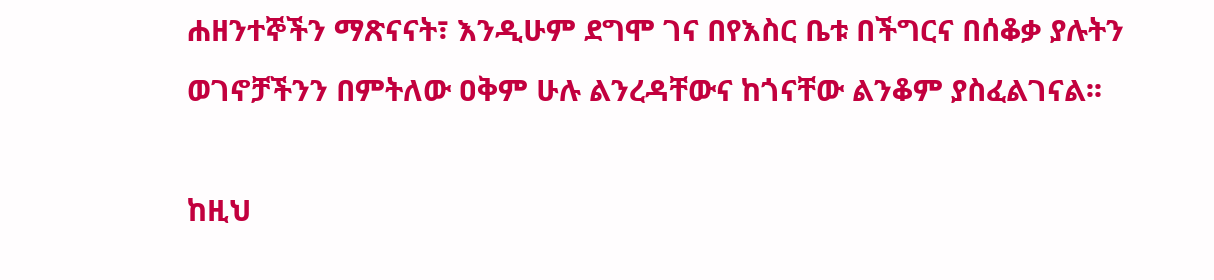ሐዘንተኞችን ማጽናናት፣ እንዲሁም ደግሞ ገና በየእስር ቤቱ በችግርና በሰቆቃ ያሉትን ወገኖቻችንን በምትለው ዐቅም ሁሉ ልንረዳቸውና ከጎናቸው ልንቆም ያስፈልገናል፡፡

ከዚህ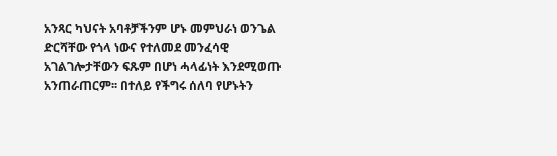አንጻር ካህናት አባቶቻችንም ሆኑ መምህራነ ወንጌል ድርሻቸው የጎላ ነውና የተለመደ መንፈሳዊ አገልገሎታቸውን ፍጹም በሆነ ሓላፊነት እንደሚወጡ አንጠራጠርም፡፡ በተለይ የችግሩ ሰለባ የሆኑትን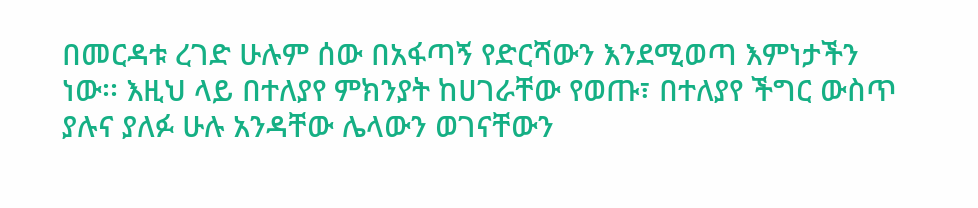በመርዳቱ ረገድ ሁሉም ሰው በአፋጣኝ የድርሻውን እንደሚወጣ እምነታችን ነው፡፡ እዚህ ላይ በተለያየ ምክንያት ከሀገራቸው የወጡ፣ በተለያየ ችግር ውስጥ ያሉና ያለፉ ሁሉ አንዳቸው ሌላውን ወገናቸውን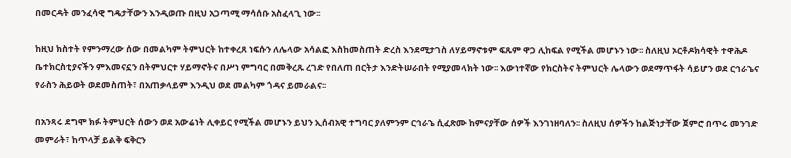በመርዳት መንፈሳዊ ግዴታቸውን እንዲወጡ በዚህ አጋጣሚ ማሳሰቡ አስፈላጊ ነው፡፡

ከዚህ ክስተት የምንማረው ሰው በመልካም ትምህርት ከተቀረጸ ነፍሱን ለሌላው አሳልፎ እስከመስጠት ድረስ እንደሚታገስ ለሃይማኖቱም ፍጹም ዋጋ ሊከፍል የሚችል መሆኑን ነው፡፡ ስለዚህ ኦርቶዶክሳዊት ተዋሕዶ ቤተክርስቲያናችን ምእመናኗን በትምህርተ ሃይማኖትና በሥነ ምግባር በመቅረጹ ረገድ የበለጠ በርትታ እንድትሠራበት የሚያመላክት ነው፡፡ እውነተኛው የክርስትና ትምህርት ሌላውን ወደማጥፋት ሳይሆን ወደ ርኅራኄና የራስን ሕይወት ወደመስጠት፣ በአጠቃላይም እንዲህ ወደ መልካም ጎዳና ይመራልና፡፡

በአንጻሩ ደግሞ ክፉ ትምህርት ሰውን ወደ አውሬነት ሊቀይር የሚችል መሆኑን ይህን ኢሰብአዊ ተግባር ያለምንም ርኅራኄ ሲፈጽሙ ከምናያቸው ሰዎች እንገነዘባለን፡፡ ስለዚህ ሰዎችን ከልጅነታቸው ጀምሮ በጥሩ መንገድ መምራት፣ ከጥላቻ ይልቅ ፍቅርን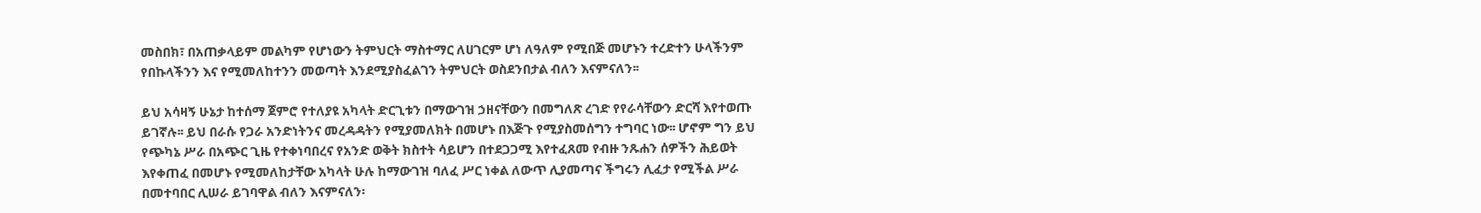መስበክ፣ በአጠቃላይም መልካም የሆነውን ትምህርት ማስተማር ለሀገርም ሆነ ለዓለም የሚበጅ መሆኑን ተረድተን ሁላችንም የበኩላችንን እና የሚመለከተንን መወጣት እንደሚያስፈልገን ትምህርት ወስደንበታል ብለን እናምናለን፡፡

ይህ አሳዛኝ ሁኔታ ከተሰማ ጀምሮ የተለያዩ አካላት ድርጊቱን በማውገዝ ኃዘናቸውን በመግለጽ ረገድ የየራሳቸውን ድርሻ እየተወጡ ይገኛሉ፡፡ ይህ በራሱ የጋራ አንድነትንና መረዳዳትን የሚያመለክት በመሆኑ በእጅጉ የሚያስመሰግን ተግባር ነው፡፡ ሆኖም ግን ይህ የጭካኔ ሥራ በአጭር ጊዜ የተቀነባበረና የአንድ ወቅት ክስተት ሳይሆን በተደጋጋሚ እየተፈጸመ የብዙ ንጹሐን ሰዎችን ሕይወት እየቀጠፈ በመሆኑ የሚመለከታቸው አካላት ሁሉ ከማውገዝ ባለፈ ሥር ነቀል ለውጥ ሊያመጣና ችግሩን ሊፈታ የሚችል ሥራ በመተባበር ሊሠራ ይገባዋል ብለን እናምናለን፡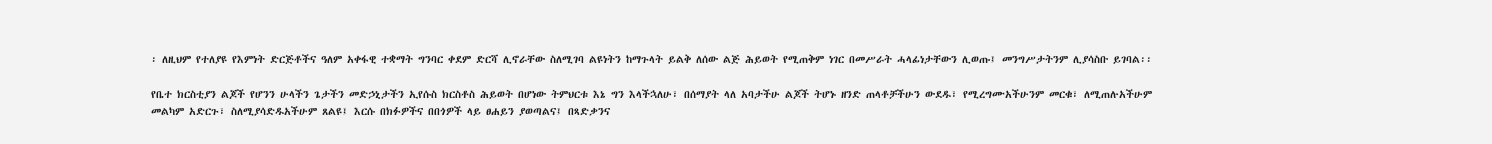፡ ለዚህም የተለያዩ የእምነት ድርጅቶችና ዓለም አቀፋዊ ተቋማት ግንባር ቀደም ድርሻ ሊኖራቸው ስለሚገባ ልዩነትን ከማጉላት ይልቅ ለሰው ልጅ ሕይወት የሚጠቅም ነገር በመሥራት ሓላፊነታቸውን ሊወጡ፤ መንግሥታትንም ሊያሳስቡ ይገባል፡፡

የቤተ ክርስቲያን ልጆች የሆንን ሁላችን ጌታችን መድኃኒታችን ኢየሱስ ክርስቶስ ሕይወት በሆነው ትምህርቱ እኔ ግን እላችኋለሁ፣ በሰማያት ላለ አባታችሁ ልጆች ትሆኑ ዘንድ ጠላቶቻችሁን ውደዱ፣ የሚረግሙአችሁንም መርቁ፣ ለሚጠሉአችሁም መልካም አድርጉ፣ ስለሚያሳድዱአችሁም ጸልዩ፤ እርሱ በክፉዎችና በበጎዎች ላይ ፀሐይን ያወጣልና፤ በጻድቃንና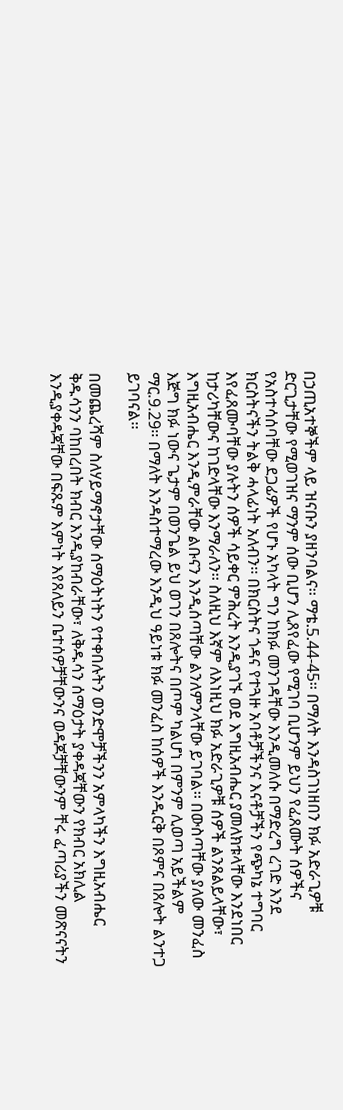በኃጢአተኞችም ላይ ዝናቡን ያዘንባልና፡፡ ማቴ.5.44-45፡፡ በማለት እንዳስገነዘበን ክፉ አድራጊዎቹ ድርጊታቸው የሚወገዝና ማንም ሰው ቢሆን ሊጸየፈው የሚገባ ቢሆንም ይህን የፈጸሙት ሰዎችና የአስተሳሰባቸው ደጋፊዎች የሆኑ አካላት ግን ከክፉ መንገዳቸው እንዲመለሱ በማድረግ ረገድ እንደ ክርስትናችን ትልቅ ሓላፊነት አለብን፡፡ በክርስትና ጎዳና የተጓዙ አባቶቻችንና እናቶቻችን የጭካኔ ተግባር እየፈጸሙባቸው ያሉትን ሰዎች ሳይቀር ምሕረት እንዲያገኙ ወደ እግዚአብሔር ያመለክቱላቸው እንደነበር ከታሪካቸውና ከገድላቸው እንማራለን፡፡ ስለዚህ እኛም ለእነዚህ ክፉ አድራጊዎቹ ሰዎች ልንጸልይላቸው፣ እግዚአብሔር እንዲምራቸው ልቡናን እንዲሰጣቸው ልንለምንላቸው ይገባል፡፡ በውስጣቸው ያለው መንፈስ እጅግ ክፉ ነውና ጌታም በወንጌል ይህ ወገን በጸሎትና በጦም ካልሆነ በምንም ሊወጣ አይችልም ማር.9.29፡፡ በማለት እንዳስተማረው እንዲህ ዓይነቱ ክፉ መንፈስ ከሰዎች እንዲርቅ በጾምና በጸሎት ልንተጋ ይገባናል፡፡

በመጨረሻም ስለሃይማኖታቸው ሰማዕትነትን የተቀበሉትን ወንድሞቻችንን አምላካችን እግዚአብሔር ቅዱሳንን ባከበረበት ክብር እንዲያከብራቸው፣ ለቅዱሳን ሰማዕታት ያቀዳጃቸውን የክብር አክሊል እንዲያቀዳጃቸው በፍጹም እምነት እየጸለይን ቤተሰዎቻቸውንና ወዳጆቻቸውንም ቸሩ ፈጣሪያችን መጽናናትን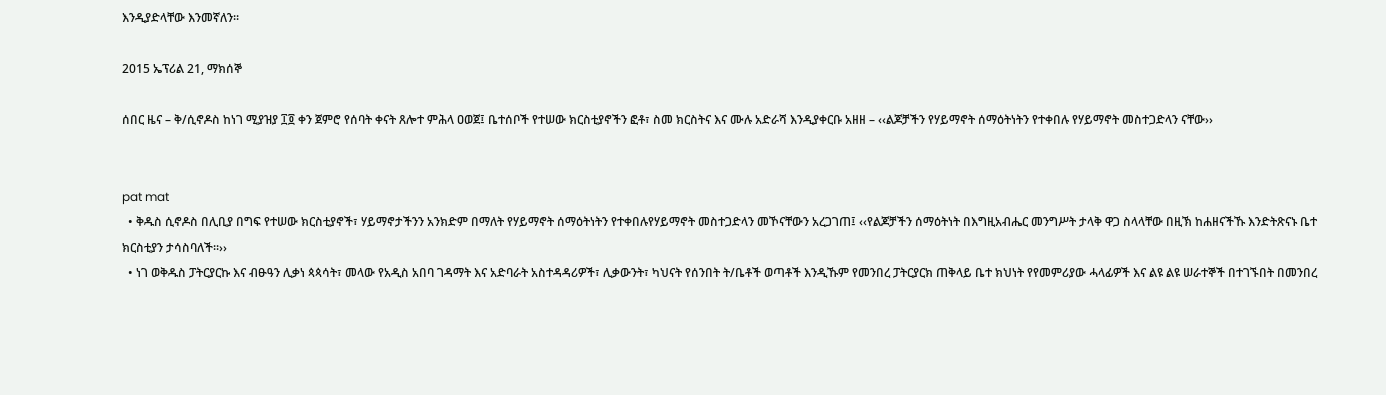እንዲያድላቸው እንመኛለን፡፡

2015 ኤፕሪል 21, ማክሰኞ

ሰበር ዜና – ቅ/ሲኖዶስ ከነገ ሚያዝያ ፲፬ ቀን ጀምሮ የሰባት ቀናት ጸሎተ ምሕላ ዐወጀ፤ ቤተሰቦች የተሠው ክርስቲያኖችን ፎቶ፣ ስመ ክርስትና እና ሙሉ አድራሻ እንዲያቀርቡ አዘዘ – ‹‹ልጆቻችን የሃይማኖት ሰማዕትነትን የተቀበሉ የሃይማኖት መስተጋድላን ናቸው››


pat mat
  • ቅዱስ ሲኖዶስ በሊቢያ በግፍ የተሠው ክርስቲያኖች፣ ሃይማኖታችንን አንክድም በማለት የሃይማኖት ሰማዕትነትን የተቀበሉየሃይማኖት መስተጋድላን መኾናቸውን አረጋገጠ፤ ‹‹የልጆቻችን ሰማዕትነት በእግዚአብሔር መንግሥት ታላቅ ዋጋ ስላላቸው በዚኽ ከሐዘናችኹ እንድትጽናኑ ቤተ ክርስቲያን ታሳስባለች፡፡››
  • ነገ ወቅዱስ ፓትርያርኩ እና ብፁዓን ሊቃነ ጳጳሳት፣ መላው የአዲስ አበባ ገዳማት እና አድባራት አስተዳዳሪዎች፣ ሊቃውንት፣ ካህናት የሰንበት ት/ቤቶች ወጣቶች እንዲኹም የመንበረ ፓትርያርክ ጠቅላይ ቤተ ክህነት የየመምሪያው ሓላፊዎች እና ልዩ ልዩ ሠራተኞች በተገኙበት በመንበረ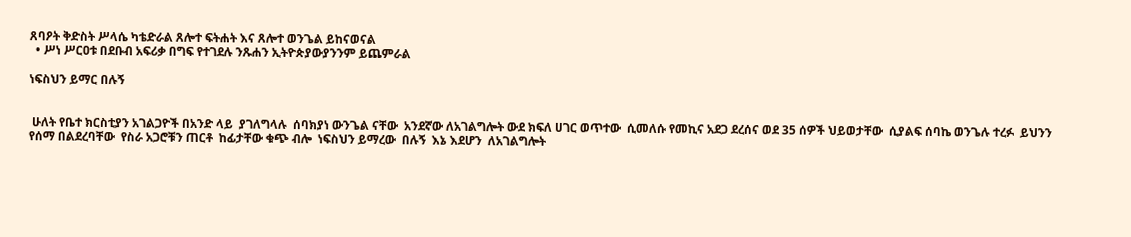ጸባዖት ቅድስት ሥላሴ ካቴድራል ጸሎተ ፍትሐት እና ጸሎተ ወንጌል ይከናወናል
  • ሥነ ሥርዐቱ በደቡብ አፍሪቃ በግፍ የተገደሉ ንጹሐን ኢትዮጵያውያንንም ይጨምራል

ነፍስህን ይማር በሉኝ


 ሁለት የቤተ ክርስቲያን አገልጋዮች በአንድ ላይ  ያገለግላሉ  ሰባክያነ ውንጌል ናቸው  አንደኛው ለአገልግሎት ውደ ክፍለ ሀገር ወጥተው  ሲመለሱ የመኪና አደጋ ደረሰና ወደ 35 ሰዎች ህይወታቸው  ሲያልፍ ሰባኬ ወንጌሉ ተረፉ  ይህንን የሰማ በልደረባቸው  የስራ አጋሮቹን ጠርቶ  ከፊታቸው ቁጭ ብሎ  ነፍስህን ይማረው  በሉኝ  እኔ እደሆን  ለአገልግሎት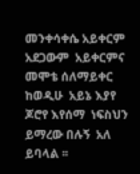መንቀሳቀሴ አይቀርም  አደጋውም  አይቀርምና መሞቴ ሰለማይቀር  ከወዲሁ  አይኔ እያየ ጆሮየ እየሰማ  ነፍስህን  ይማረው በሉኝ  አለ ይባላል ፡፡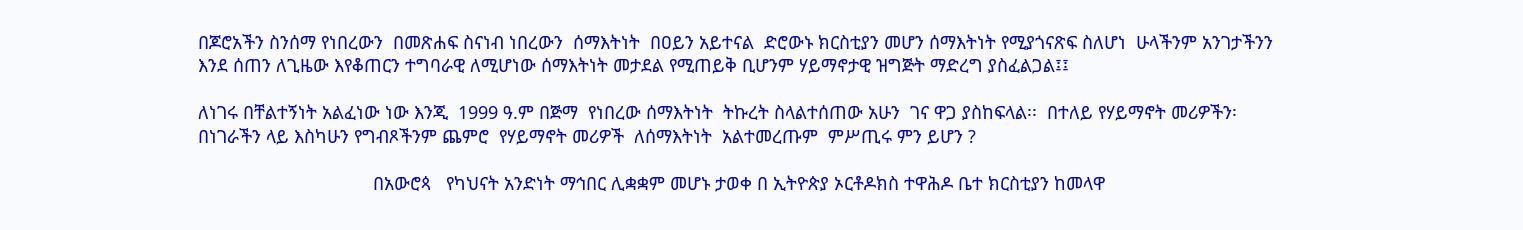በጆሮአችን ስንሰማ የነበረውን  በመጽሐፍ ስናነብ ነበረውን  ሰማእትነት  በዐይን አይተናል  ድሮውኑ ክርስቲያን መሆን ሰማእትነት የሚያጎናጽፍ ስለሆነ  ሁላችንም አንገታችንን እንደ ሰጠን ለጊዜው እየቆጠርን ተግባራዊ ለሚሆነው ሰማእትነት መታደል የሚጠይቅ ቢሆንም ሃይማኖታዊ ዝግጅት ማድረግ ያስፈልጋል፤፤

ለነገሩ በቸልተኝነት አልፈነው ነው እንጂ  1999 ዓ.ም በጅማ  የነበረው ሰማእትነት  ትኩረት ስላልተሰጠው አሁን  ገና ዋጋ ያስከፍላል፡፡  በተለይ የሃይማኖት መሪዎችን፡ በነገራችን ላይ እስካሁን የግብጾችንም ጨምሮ  የሃይማኖት መሪዎች  ለሰማእትነት  አልተመረጡም  ምሥጢሩ ምን ይሆን ?

                                   በአውሮጳ   የካህናት አንድነት ማኅበር ሊቋቋም መሆኑ ታወቀ በ ኢትዮጵያ ኦርቶዶክስ ተዋሕዶ ቤተ ክርስቲያን ከመላዋ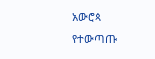አውሮጳ   የተውጣጡ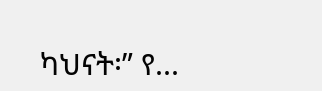ካህናት፡” የ...